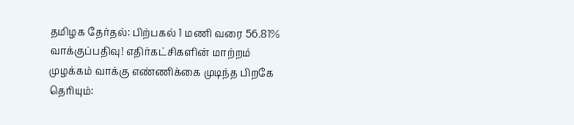தமிழக தேர்தல்: பிற்பகல் 1 மணி வரை 56.81% வாக்குப்பதிவு! எதிர்கட்சிகளின் மாற்றம் முழக்கம் வாக்கு எண்ணிக்கை முடிந்த பிறகே தெரியும்: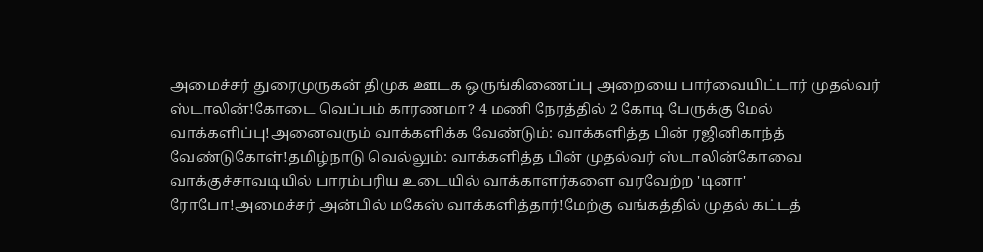அமைச்சர் துரைமுருகன் திமுக ஊடக ஒருங்கிணைப்பு அறையை பார்வையிட்டார் முதல்வர் ஸ்டாலின்!கோடை வெப்பம் காரணமா? 4 மணி நேரத்தில் 2 கோடி பேருக்கு மேல் வாக்களிப்பு!அனைவரும் வாக்களிக்க வேண்டும்: வாக்களித்த பின் ரஜினிகாந்த் வேண்டுகோள்!தமிழ்நாடு வெல்லும்: வாக்களித்த பின் முதல்வர் ஸ்டாலின்கோவை வாக்குச்சாவடியில் பாரம்பரிய உடையில் வாக்காளர்களை வரவேற்ற 'டினா' ரோபோ!அமைச்சர் அன்பில் மகேஸ் வாக்களித்தார்!மேற்கு வங்கத்தில் முதல் கட்டத்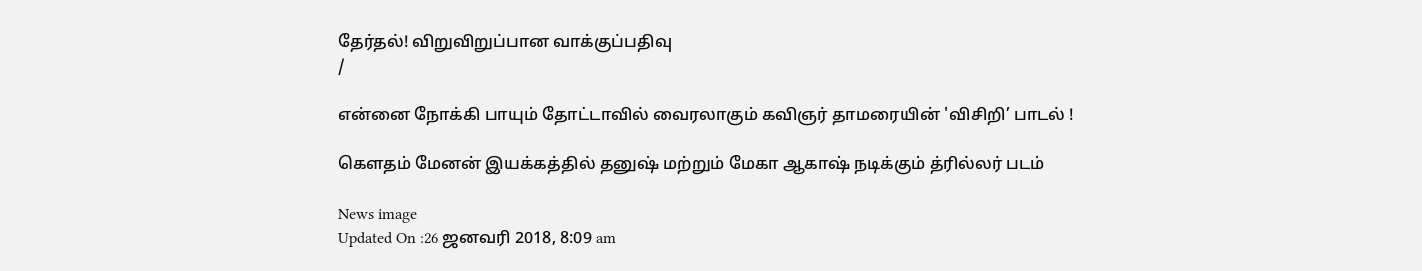தேர்தல்! விறுவிறுப்பான வாக்குப்பதிவு
/

என்னை நோக்கி பாயும் தோட்டாவில் வைரலாகும் கவிஞர் தாமரையின் 'விசிறி’ பாடல் !

கெளதம் மேனன் இயக்கத்தில் தனுஷ் மற்றும் மேகா ஆகாஷ் நடிக்கும் த்ரில்லர் படம்

News image
Updated On :26 ஜனவரி 2018, 8:09 am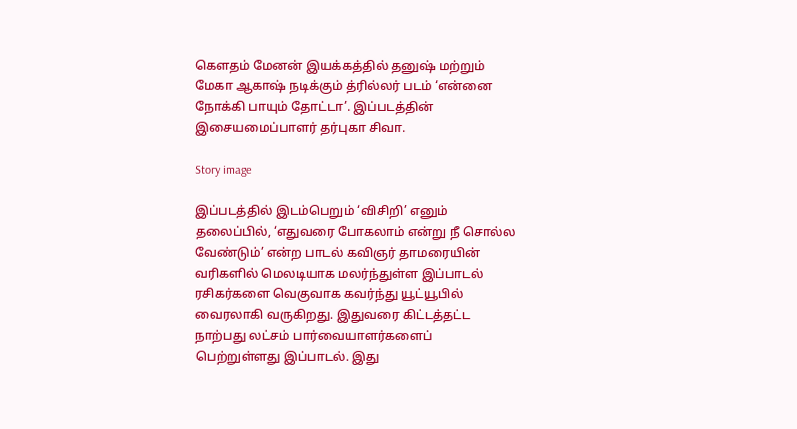கெளதம் மேனன் இயக்கத்தில் தனுஷ் மற்றும் மேகா ஆகாஷ் நடிக்கும் த்ரில்லர் படம் ‘என்னை நோக்கி பாயும் தோட்டா’. இப்படத்தின் இசையமைப்பாளர் தர்புகா சிவா.

Story image

இப்படத்தில் இடம்பெறும் ‘விசிறி’ எனும் தலைப்பில், ‘எதுவரை போகலாம் என்று நீ சொல்ல வேண்டும்’ என்ற பாடல் கவிஞர் தாமரையின் வரிகளில் மெலடியாக மலர்ந்துள்ள இப்பாடல் ரசிகர்களை வெகுவாக கவர்ந்து யூட்யூபில் வைரலாகி வருகிறது. இதுவரை கிட்டத்தட்ட நாற்பது லட்சம் பார்வையாளர்களைப் பெற்றுள்ளது இப்பாடல். இது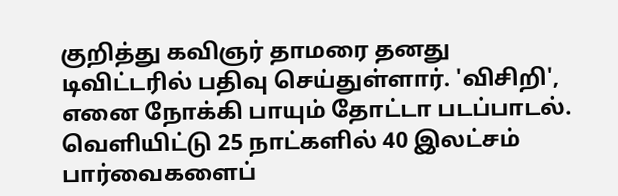குறித்து கவிஞர் தாமரை தனது டிவிட்டரில் பதிவு செய்துள்ளார். 'விசிறி', எனை நோக்கி பாயும் தோட்டா படப்பாடல். வெளியிட்டு 25 நாட்களில் 40 இலட்சம் பார்வைகளைப்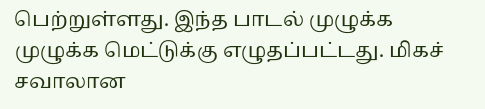பெற்றுள்ளது. இந்த பாடல் முழுக்க முழுக்க மெட்டுக்கு எழுதப்பட்டது. மிகச் சவாலான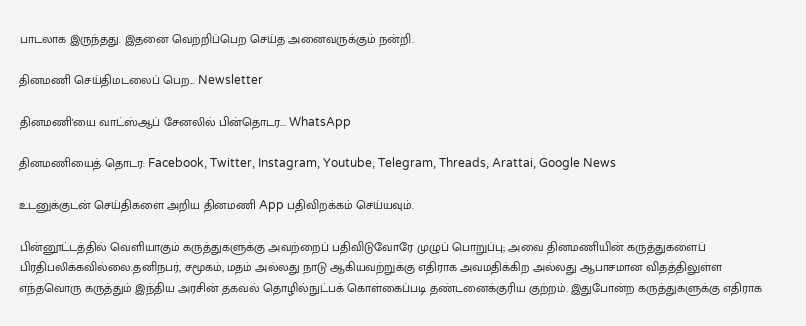பாடலாக இருந்தது. இதனை வெற்றிப்பெற செய்த அனைவருக்கும் நன்றி.

தினமணி செய்திமடலைப் பெற... Newsletter

தினமணி'யை வாட்ஸ்ஆப் சேனலில் பின்தொடர... WhatsApp

தினமணியைத் தொடர: Facebook, Twitter, Instagram, Youtube, Telegram, Threads, Arattai, Google News

உடனுக்குடன் செய்திகளை அறிய தினமணி App பதிவிறக்கம் செய்யவும்.

பின்னூட்டத்தில் வெளியாகும் கருத்துகளுக்கு அவற்றைப் பதிவிடுவோரே முழுப் பொறுப்பு; அவை தினமணியின் கருத்துகளைப் பிரதிபலிக்கவில்லை.தனிநபர், சமூகம், மதம் அல்லது நாடு ஆகியவற்றுக்கு எதிராக அவமதிக்கிற அல்லது ஆபாசமான விதத்திலுள்ள எந்தவொரு கருத்தும் இந்திய அரசின் தகவல் தொழில்நுட்பக் கொள்கைப்படி தண்டனைக்குரிய குற்றம். இதுபோன்ற கருத்துகளுக்கு எதிராக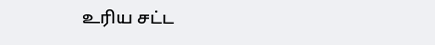உரிய சட்ட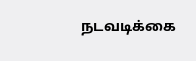நடவடிக்கை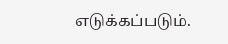எடுக்கப்படும்.